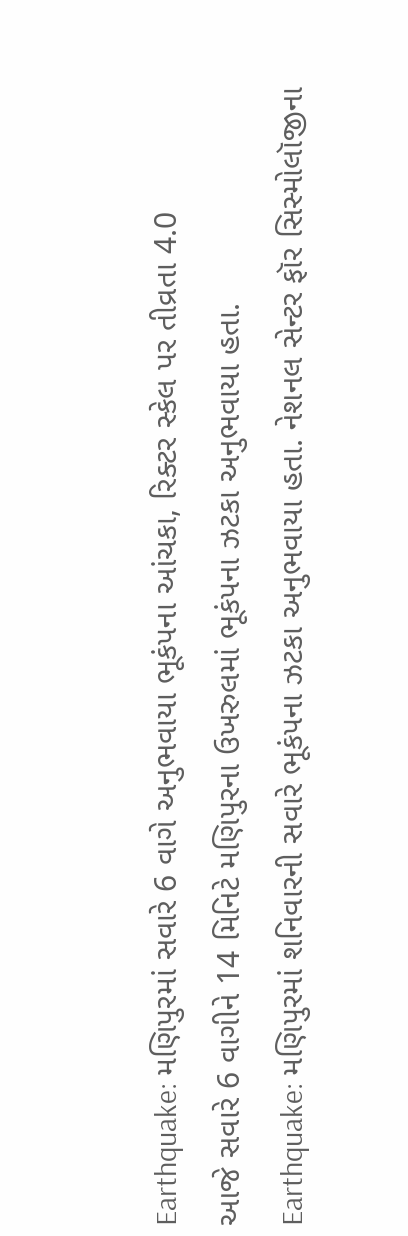Earthquake: મણિપુરમાં સવારે 6 વાગે અનુભવાયા ભૂકંપના આંચકા, રિક્ટર સ્કેલ પર તીવ્રતા 4.0
આજે સવારે 6 વાગીને 14 મિનિટે મણિપુરના ઉખરુલમાં ભૂકંપના ઝટકા અનુભવાયા હતા.
Earthquake: મણિપુરમાં શનિવારની સવારે ભૂકંપના ઝટકા અનુભવાયા હતા. નેશનલ સેન્ટર ફૉર સિસ્મોલૉજીના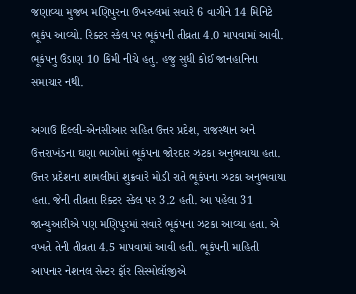જણાવ્યા મુજબ મણિપુરના ઉખરુલમાં સવારે 6 વાગીને 14 મિનિટે ભૂકંપ આવ્યો. રિક્ટર સ્કેલ પર ભૂકંપની તીવ્રતા 4.0 માપવામાં આવી. ભૂકંપનુ ઉંડાણ 10 કિમી નીચે હતુ. હજુ સુધી કોઈ જાનહાનિના સમાચાર નથી.

અગાઉ દિલ્લી-એનસીઆર સહિત ઉત્તર પ્રદેશ, રાજસ્થાન અને ઉત્તરાખંડના ઘણા ભાગોમાં ભૂકંપના જોરદાર ઝટકા અનુભવાયા હતા. ઉત્તર પ્રદેશના શામલીમાં શુક્રવારે મોડી રાતે ભૂકંપના ઝટકા અનુભવાયા હતા. જેની તીવ્રતા રિક્ટર સ્કેલ પર 3.2 હતી. આ પહેલા 31 જાન્યુઆરીએ પણ મણિપુરમાં સવારે ભૂકંપના ઝટકા આવ્યા હતા. એ વખતે તેની તીવ્રતા 4.5 માપવામાં આવી હતી. ભૂકંપની માહિતી આપનાર નેશનલ સેન્ટર ફૉર સિસ્મોલૉજીએ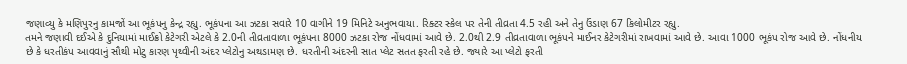જણાવ્યુ કે મણિપુરનુ કામજોં આ ભૂકંપનુ કેન્દ્ર રહ્યુ. ભૂકંપના આ ઝટકા સવારે 10 વાગીને 19 મિનિટે અનુભવાયા. રિક્ટર સ્કેલ પર તેની તીવ્રતા 4.5 રહી અને તેનુ ઉંડાણ 67 કિલોમીટર રહ્યુ.
તમને જણાવી દઈએ કે દુનિયામાં માઈક્રો કેટેગરી એટલે કે 2.0ની તીવ્રતાવાળા ભૂકંપના 8000 ઝટકા રોજ નોંધવામાં આવે છે. 2.0થી 2.9 તીવ્રતાવાળા ભૂકંપને માઈનર કેટેગરીમાં રાખવામાં આવે છે. આવા 1000 ભૂકંપ રોજ આવે છે. નોંધનીય છે કે ધરતીકંપ આવવાનું સૌથી મોટુ કારણ પૃથ્વીની અંદર પ્લેટોનુ અથડામણ છે. ધરતીની અંદરની સાત પ્લેટ સતત ફરતી રહે છે. જ્યારે આ પ્લેટો ફરતી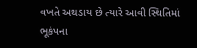વખતે અથડાય છે ત્યારે આવી સ્થિતિમાં ભૂકંપના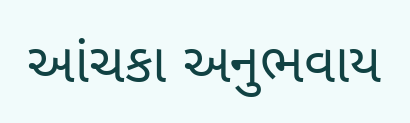આંચકા અનુભવાય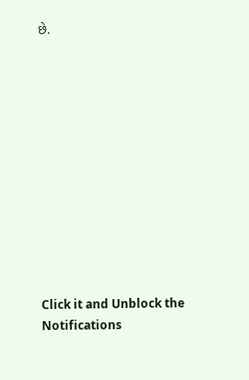છે.












Click it and Unblock the Notifications